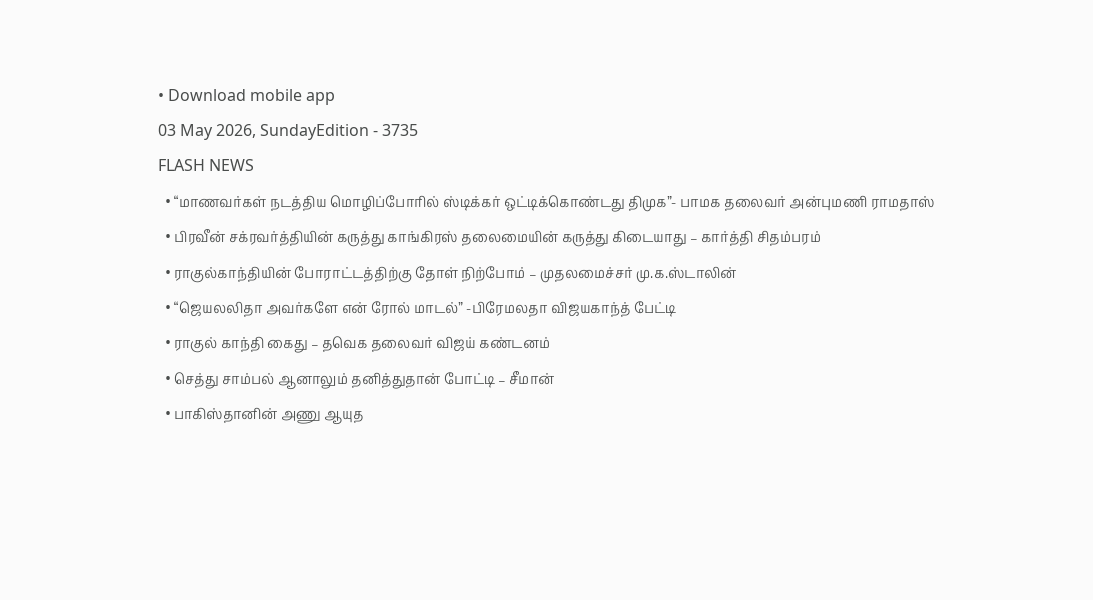• Download mobile app
03 May 2026, SundayEdition - 3735
FLASH NEWS
  • “மாணவர்கள் நடத்திய மொழிப்போரில் ஸ்டிக்கர் ஒட்டிக்கொண்டது திமுக”- பாமக தலைவர் அன்புமணி ராமதாஸ்
  • பிரவீன் சக்ரவர்த்தியின் கருத்து காங்கிரஸ் தலைமையின் கருத்து கிடையாது – கார்த்தி சிதம்பரம்
  • ராகுல்காந்தியின் போராட்டத்திற்கு தோள் நிற்போம் – முதலமைச்சர் மு.க.ஸ்டாலின்
  • “ஜெயலலிதா அவர்களே என் ரோல் மாடல்” -பிரேமலதா விஜயகாந்த் பேட்டி
  • ராகுல் காந்தி கைது – தவெக தலைவர் விஜய் கண்டனம்
  • செத்து சாம்பல் ஆனாலும் தனித்துதான் போட்டி – சீமான்
  • பாகிஸ்தானின் அணு ஆயுத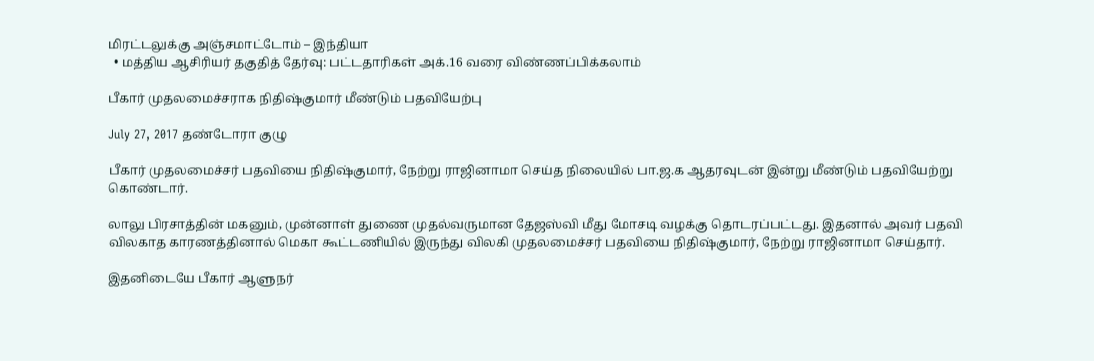மிரட்டலுக்கு அஞ்சமாட்டோம் – இந்தியா
  • மத்திய ஆசிரியர் தகுதித் தேர்வு: பட்டதாரிகள் அக்.16 வரை விண்ணப்பிக்கலாம்

பீகார் முதலமைச்சராக நிதிஷ்குமார் மீண்டும் பதவியேற்பு

July 27, 2017 தண்டோரா குழு

பீகார் முதலமைச்சர் பதவியை நிதிஷ்குமார், நேற்று ராஜினாமா செய்த நிலையில் பா.ஜ.க ஆதரவுடன் இன்று மீண்டும் பதவியேற்று கொண்டார்.

லாலு பிரசாத்தின் மகனும், முன்னாள் துணை முதல்வருமான தேஜஸ்வி மீது மோசடி வழக்கு தொடரப்பட்டது. இதனால் அவர் பதவி விலகாத காரணத்தினால் மெகா கூட்டணியில் இருந்து விலகி முதலமைச்சர் பதவியை நிதிஷ்குமார், நேற்று ராஜினாமா செய்தார்.

இதனிடையே பீகார் ஆளுநர்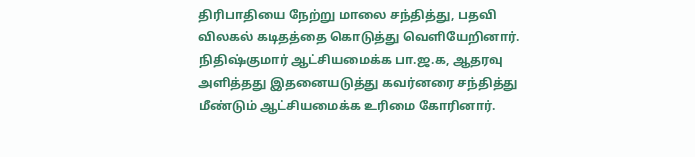திரிபாதியை நேற்று மாலை சந்தித்து, பதவி விலகல் கடிதத்தை கொடுத்து வெளியேறினார். நிதிஷ்குமார் ஆட்சியமைக்க பா.ஜ.க, ஆதரவு அளித்தது இதனையடுத்து கவர்னரை சந்தித்து மீண்டும் ஆட்சியமைக்க உரிமை கோரினார்.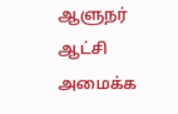ஆளுநர் ஆட்சி அமைக்க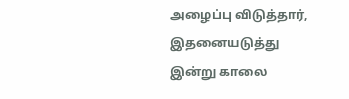அழைப்பு விடுத்தார், இதனையடுத்து இன்று காலை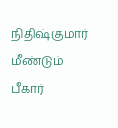நிதிஷ்குமார் மீண்டும் பீகார்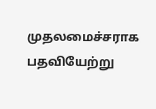முதலமைச்சராக பதவியேற்று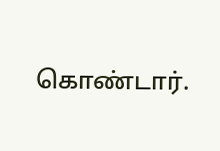கொண்டார்.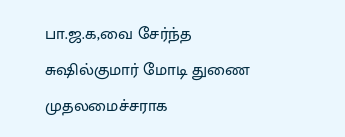பா.ஜ.க,வை சேர்ந்த சுஷில்குமார் மோடி துணை முதலமைச்சராக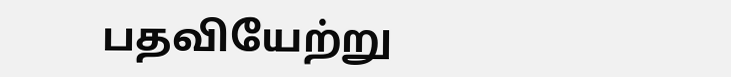பதவியேற்று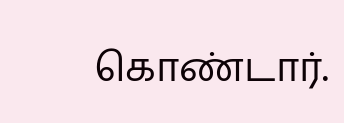கொண்டார்.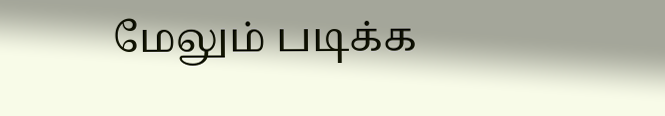மேலும் படிக்க